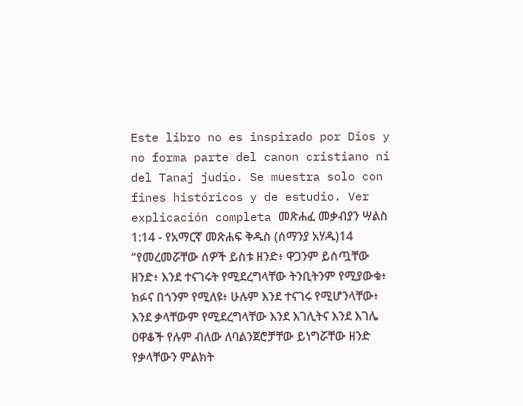Este libro no es inspirado por Dios y no forma parte del canon cristiano ni del Tanaj judío. Se muestra solo con fines históricos y de estudio. Ver explicación completa መጽሐፈ መቃብያን ሣልስ 1:14 - የአማርኛ መጽሐፍ ቅዱስ (ሰማንያ አሃዱ)14 “የመረመሯቸው ሰዎች ይስቱ ዘንድ፥ ዋጋንም ይሰጧቸው ዘንድ፥ እንደ ተናገሩት የሚደረግላቸው ትንቢትንም የሚያውቁ፥ ክፉና በጎንም የሚለዩ፥ ሁሉም እንደ ተናገሩ የሚሆንላቸው፥ እንደ ቃላቸውም የሚደረግላቸው እንደ እገሊትና እንደ እገሌ ዐዋቆች የሉም ብለው ለባልንጀሮቻቸው ይነግሯቸው ዘንድ የቃላቸውን ምልክት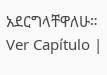አደርግላቸዋለሁ። Ver Capítulo |